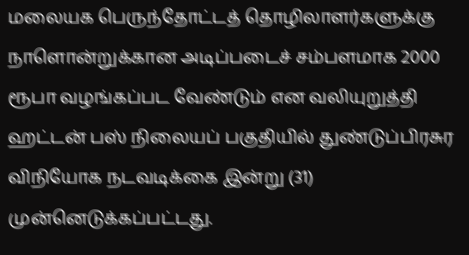மலையக பெருந்தோட்டத் தொழிலாளர்களுக்கு நாளொன்றுக்கான அடிப்படைச் சம்பளமாக 2000 ரூபா வழங்கப்பட வேண்டும் என வலியுறுத்தி ஹட்டன் பஸ் நிலையப் பகுதியில் துண்டுப்பிரசுர விநியோக நடவடிக்கை இன்று (31) முன்னெடுக்கப்பட்டது.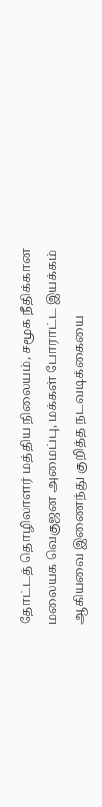தோட்டத் தொழிலாளர் மத்திய நிலையம், சமூக நீதிக்கான மலையக வெகுஜன அமைப்பு, மக்கள் போராட்ட இயக்கம் ஆகியவை இணைந்து குறித்த நடவடிக்கையை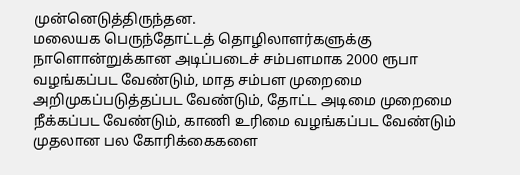முன்னெடுத்திருந்தன.
மலையக பெருந்தோட்டத் தொழிலாளர்களுக்கு நாளொன்றுக்கான அடிப்படைச் சம்பளமாக 2000 ரூபா வழங்கப்பட வேண்டும், மாத சம்பள முறைமை அறிமுகப்படுத்தப்பட வேண்டும், தோட்ட அடிமை முறைமை நீக்கப்பட வேண்டும், காணி உரிமை வழங்கப்பட வேண்டும் முதலான பல கோரிக்கைகளை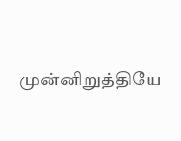முன்னிறுத்தியே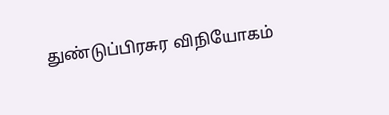துண்டுப்பிரசுர விநியோகம்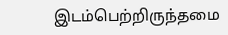இடம்பெற்றிருந்தமை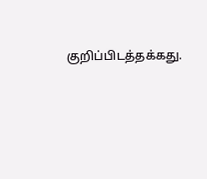குறிப்பிடத்தக்கது.